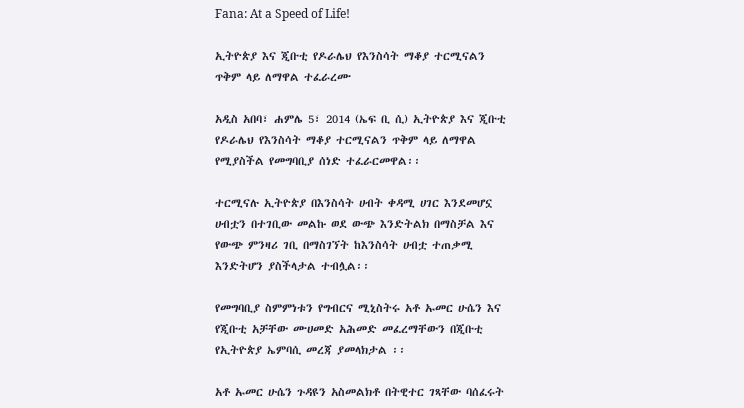Fana: At a Speed of Life!

ኢትዮጵያ እና ጂቡቲ የዶራሌህ የእንስሳት ማቆያ ተርሚናልን ጥቅም ላይ ለማዋል ተፈራረሙ

አዲስ አበባ፣ ሐምሌ 5፣ 2014 (ኤፍ ቢ ሲ) ኢትዮጵያ እና ጂቡቲ የዶራሌህ የእንስሳት ማቆያ ተርሚናልን ጥቅም ላይ ለማዋል የሚያስችል የመግባቢያ ሰነድ ተፈራርመዋል፡፡

ተርሚናሉ ኢትዮጵያ በእንስሳት ሀብት ቀዳሚ ሀገር እንደመሆኗ ሀብቷን በተገቢው መልኩ ወደ ውጭ እንድትልክ በማስቻል እና የውጭ ምንዛሪ ገቢ በማስገኘት ከእንስሳት ሀብቷ ተጠቃሚ እንድትሆን ያስችላታል ተብሏል፡፡

የመግባቢያ ስምምነቱን የግብርና ሚኒስትሩ አቶ ኡመር ሁሴን እና የጂቡቲ አቻቸው ሙሀመድ አሕመድ መፈረማቸውን በጂቡቲ የኢትዮጵያ ኤምባሲ መረጃ ያመላክታል ፡፡

አቶ ኡመር ሁሴን ጉዳዩን አስመልክቶ በትዊተር ገጻቸው ባሰፈሩት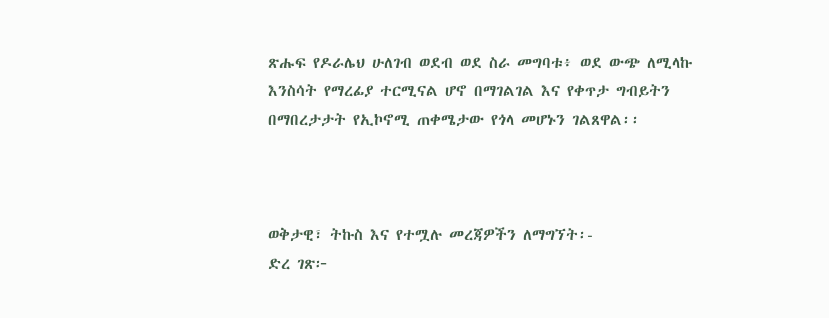ጽሑፍ የዶራሌህ ሁለገብ ወደብ ወደ ስራ መግባቱ፥ ወደ ውጭ ለሚላኩ እንስሳት የማረፊያ ተርሚናል ሆኖ በማገልገል እና የቀጥታ ግብይትን በማበረታታት የኢኮኖሚ ጠቀሜታው የጎላ መሆኑን ገልጸዋል፡፡



ወቅታዊ፣ ትኩስ እና የተሟሉ መረጃዎችን ለማግኘት፡-
ድረ ገጽ፦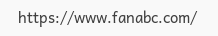https://www.fanabc.com/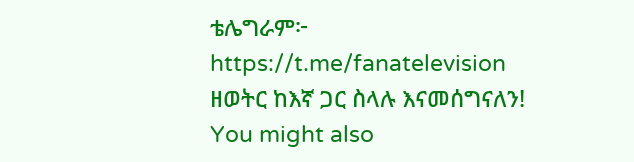ቴሌግራም፦ https://t.me/fanatelevision
ዘወትር ከእኛ ጋር ስላሉ እናመሰግናለን!
You might also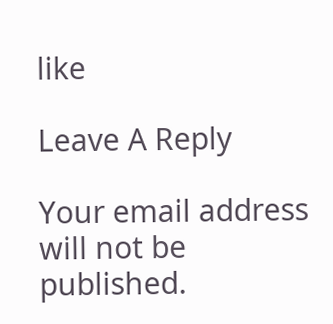like

Leave A Reply

Your email address will not be published.